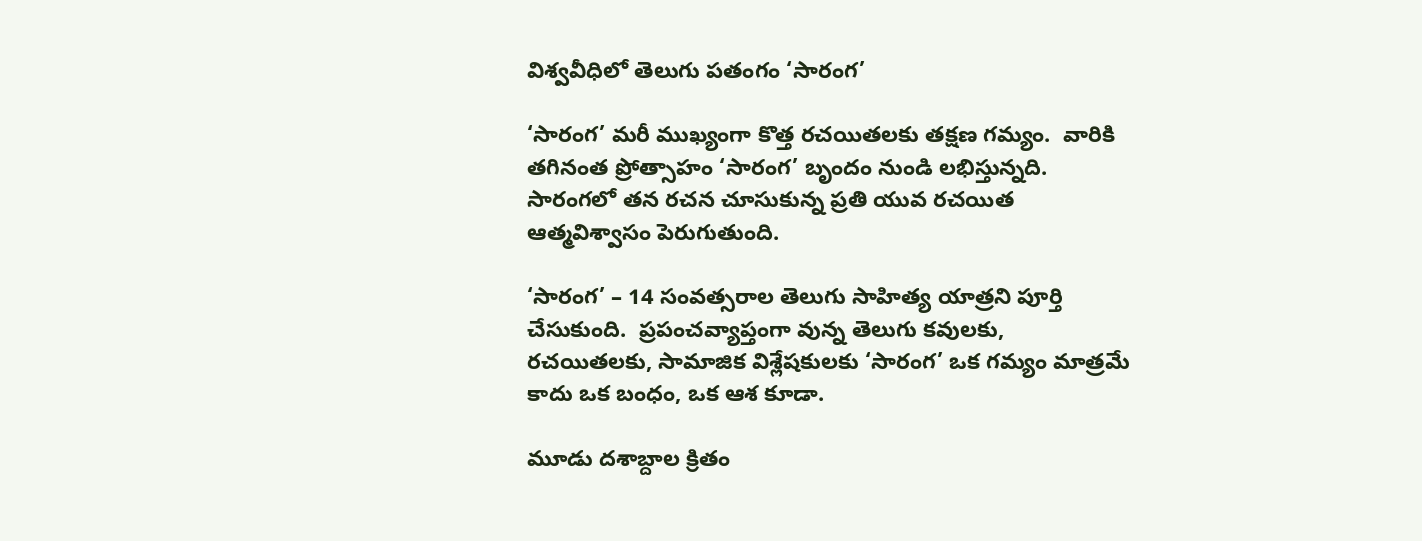విశ్వవీధిలో తెలుగు పతంగం ‘సారంగ’

‘సారంగ’ మరీ ముఖ్యంగా కొత్త రచయితలకు తక్షణ గమ్యం.  వారికి తగినంత ప్రోత్సాహం ‘సారంగ’ బృందం నుండి లభిస్తున్నది.  సారంగలో తన రచన చూసుకున్న ప్రతి యువ రచయిత ఆత్మవిశ్వాసం పెరుగుతుంది.

‘సారంగ’ – 14 సంవత్సరాల తెలుగు సాహిత్య యాత్రని పూర్తి చేసుకుంది.  ప్రపంచవ్యాప్తంగా వున్న తెలుగు కవులకు, రచయితలకు, సామాజిక విశ్లేషకులకు ‘సారంగ’ ఒక గమ్యం మాత్రమే కాదు ఒక బంధం, ఒక ఆశ కూడా.

మూడు దశాబ్దాల క్రితం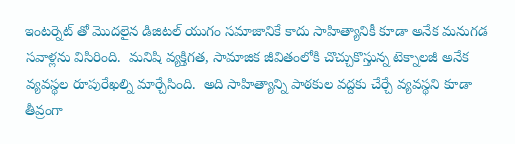ఇంటర్నెట్ తో మొదలైన డిజిటల్ యుగం సమాజానికే కాదు సాహిత్యానికీ కూడా అనేక మనుగడ సవాళ్లను విసిరింది.  మనిషి వ్యక్తిగత, సామాజిక జీవితంలోకి చొచ్చుకొస్తున్న టెక్నాలజీ అనేక వ్యవస్థల రూపురేఖల్ని మార్చేసింది.  అది సాహిత్యాన్ని పాఠకుల వద్దకు చేర్చే వ్యవస్థని కూడా తీవ్రంగా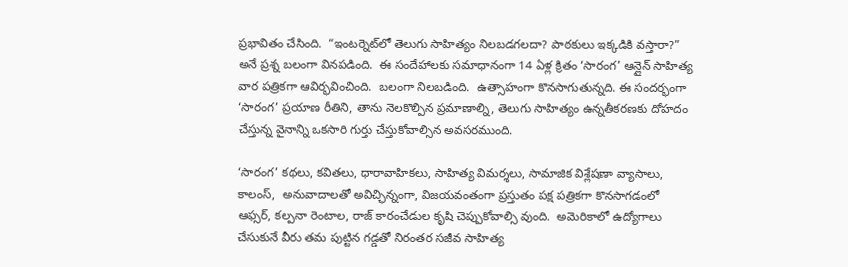ప్రభావితం చేసింది.  “ఇంటర్నెట్‌లో తెలుగు సాహిత్యం నిలబడగలదా? పాఠకులు ఇక్కడికి వస్తారా?” అనే ప్రశ్న బలంగా వినపడింది.  ఈ సందేహాలకు సమాధానంగా 14 ఏళ్ల క్రితం ‘సారంగ’ ఆన్లైన్ సాహిత్య వార పత్రికగా ఆవిర్భవించింది.  బలంగా నిలబడింది.  ఉత్సాహంగా కొనసాగుతున్నది. ఈ సందర్భంగా ‘సారంగ’ ప్రయాణ రీతిని, తాను నెలకొల్పిన ప్రమాణాల్ని, తెలుగు సాహిత్యం ఉన్నతీకరణకు దోహదం చేస్తున్న వైనాన్ని ఒకసారి గుర్తు చేస్తుకోవాల్సిన అవసరముంది.

‘సారంగ’ కథలు, కవితలు, ధారావాహికలు, సాహిత్య విమర్శలు, సామాజిక విశ్లేషణా వ్యాసాలు, కాలంస్,  అనువాదాలతో అవిచ్ఛిన్నంగా, విజయవంతంగా ప్రస్తుతం పక్ష పత్రికగా కొనసాగడంలో ఆఫ్సర్, కల్పనా రెంటాల, రాజ్ కారంచేడుల కృషి చెప్పుకోవాల్సి వుంది.  అమెరికాలో ఉద్యోగాలు చేసుకునే వీరు తమ పుట్టిన గడ్డతో నిరంతర సజీవ సాహిత్య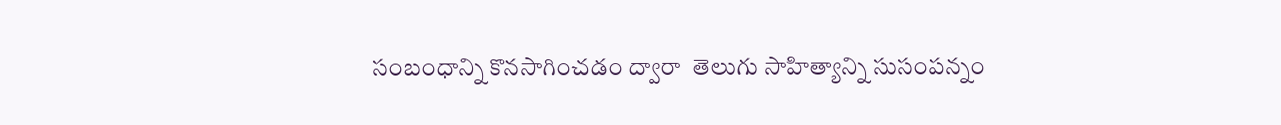సంబంధాన్ని కొనసాగించడం ద్వారా  తెలుగు సాహిత్యాన్ని సుసంపన్నం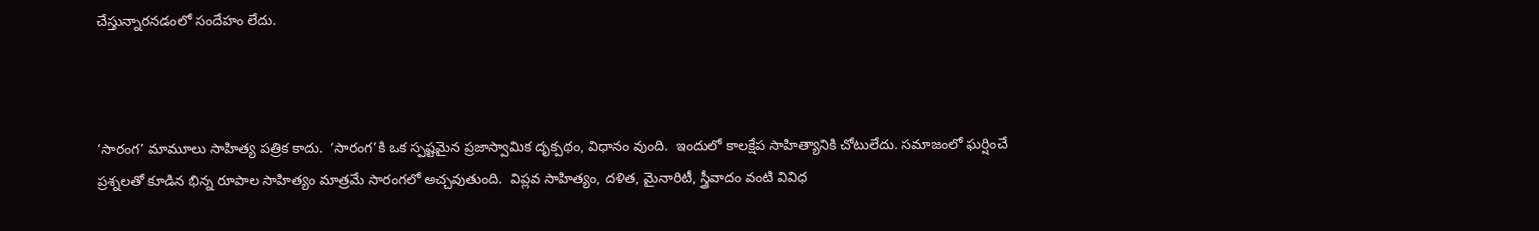చేస్తున్నారనడంలో సందేహం లేదు.



‘సారంగ’ మామూలు సాహిత్య పత్రిక కాదు.  ‘సారంగ’కి ఒక స్పష్టమైన ప్రజాస్వామిక దృక్పథం, విధానం వుంది.  ఇందులో కాలక్షేప సాహిత్యానికి చోటులేదు. సమాజంలో ఘర్షించే ప్రశ్నలతో కూడిన భిన్న రూపాల సాహిత్యం మాత్రమే సారంగలో అచ్చవుతుంది.  విప్లవ సాహిత్యం, దళిత, మైనారిటీ, స్త్రీవాదం వంటి వివిధ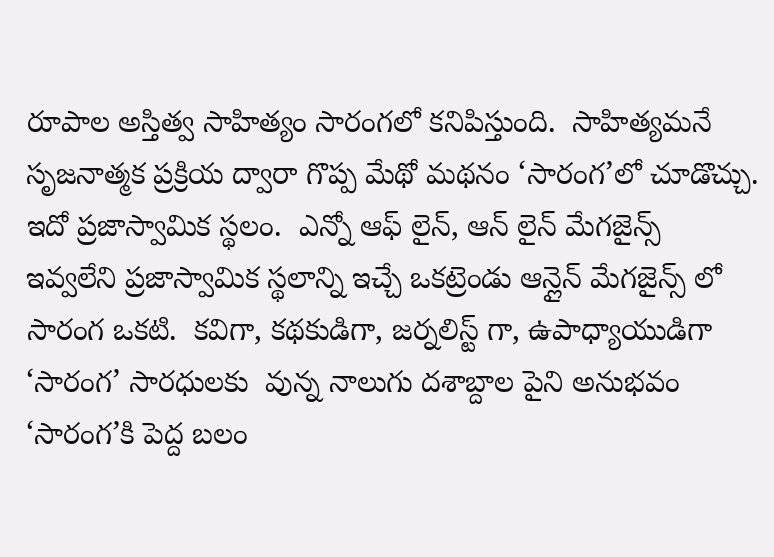రూపాల అస్తిత్వ సాహిత్యం సారంగలో కనిపిస్తుంది.  సాహిత్యమనే సృజనాత్మక ప్రక్రియ ద్వారా గొప్ప మేథో మథనం ‘సారంగ’లో చూడొచ్చు.  ఇదో ప్రజాస్వామిక స్థలం.  ఎన్నో ఆఫ్ లైన్, ఆన్ లైన్ మేగజైన్స్ ఇవ్వలేని ప్రజాస్వామిక స్థలాన్ని ఇచ్చే ఒకట్రెండు ఆన్లైన్ మేగజైన్స్ లో సారంగ ఒకటి.  కవిగా, కథకుడిగా, జర్నలిస్ట్ గా, ఉపాధ్యాయుడిగా ‘సారంగ’ సారధులకు  వున్న నాలుగు దశాబ్దాల పైని అనుభవం ‘సారంగ’కి పెద్ద బలం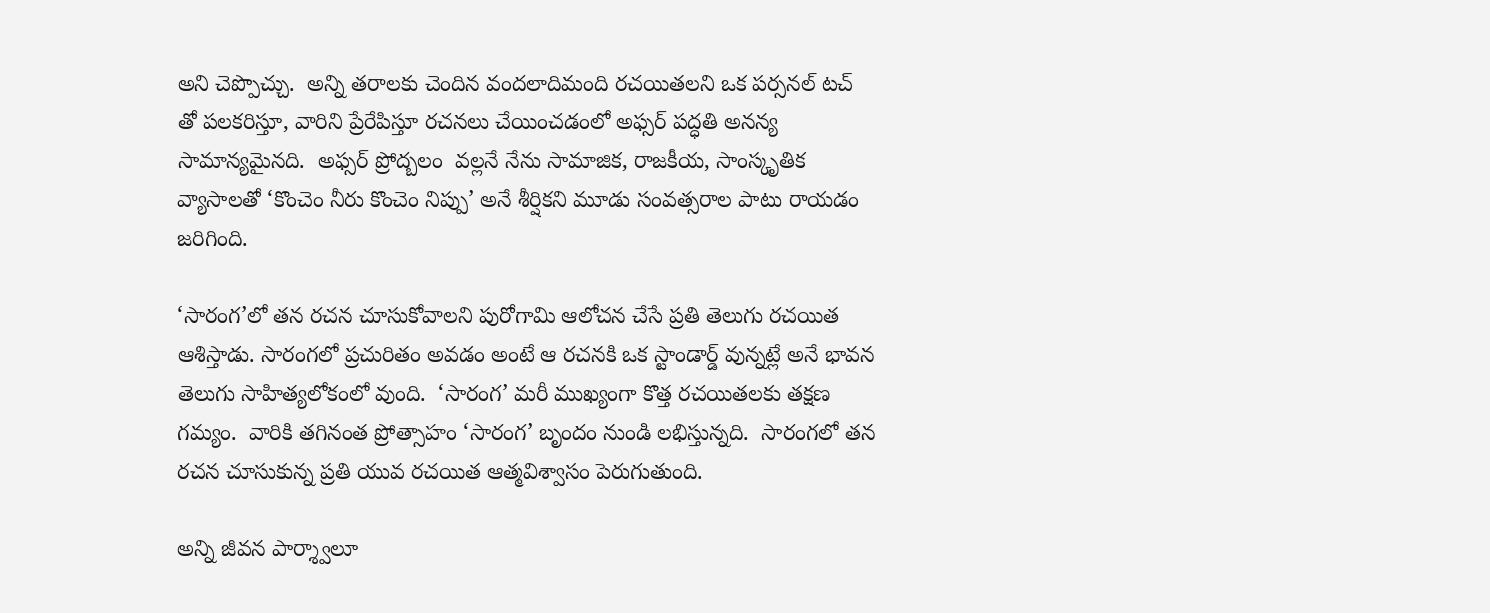అని చెప్పొచ్చు.  అన్ని తరాలకు చెందిన వందలాదిమంది రచయితలని ఒక పర్సనల్ టచ్ తో పలకరిస్తూ, వారిని ప్రేరేపిస్తూ రచనలు చేయించడంలో అఫ్సర్ పద్ధతి అనన్య సామాన్యమైనది.  అఫ్సర్ ప్రోద్బలం  వల్లనే నేను సామాజిక, రాజకీయ, సాంస్కృతిక వ్యాసాలతో ‘కొంచెం నీరు కొంచెం నిప్పు’ అనే శీర్షికని మూడు సంవత్సరాల పాటు రాయడం జరిగింది.

‘సారంగ’లో తన రచన చూసుకోవాలని పురోగామి ఆలోచన చేసే ప్రతి తెలుగు రచయిత ఆశిస్తాడు. సారంగలో ప్రచురితం అవడం అంటే ఆ రచనకి ఒక స్టాండార్డ్ వున్నట్లే అనే భావన తెలుగు సాహిత్యలోకంలో వుంది.  ‘సారంగ’ మరీ ముఖ్యంగా కొత్త రచయితలకు తక్షణ గమ్యం.  వారికి తగినంత ప్రోత్సాహం ‘సారంగ’ బృందం నుండి లభిస్తున్నది.  సారంగలో తన రచన చూసుకున్న ప్రతి యువ రచయిత ఆత్మవిశ్వాసం పెరుగుతుంది.

అన్ని జీవన పార్శ్వాలూ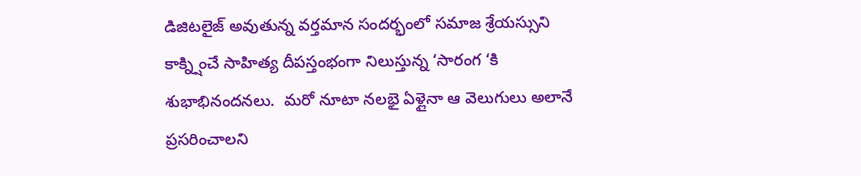డిజిటలైజ్ అవుతున్న వర్తమాన సందర్భంలో సమాజ శ్రేయస్సుని కాక్న్షించే సాహిత్య దీపస్తంభంగా నిలుస్తున్న ‘సారంగ ‘కి శుభాభినందనలు.  మరో నూటా నలభై ఏళ్లైనా ఆ వెలుగులు అలానే ప్రసరించాలని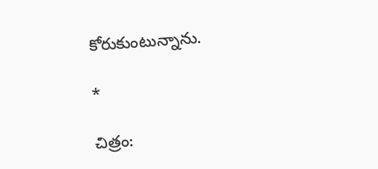కోరుకుంటున్నాను.

*

చిత్రం: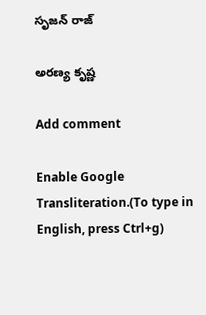సృజన్ రాజ్

అరణ్య కృష్ణ

Add comment

Enable Google Transliteration.(To type in English, press Ctrl+g)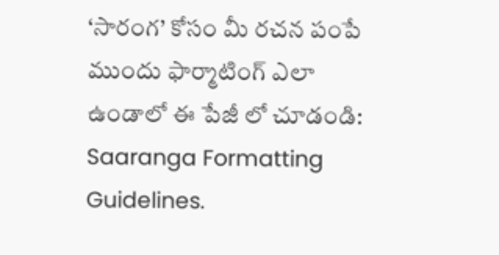‘సారంగ’ కోసం మీ రచన పంపే ముందు ఫార్మాటింగ్ ఎలా ఉండాలో ఈ పేజీ లో చూడండి: Saaranga Formatting Guidelines.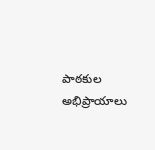పాఠకుల అభిప్రాయాలు